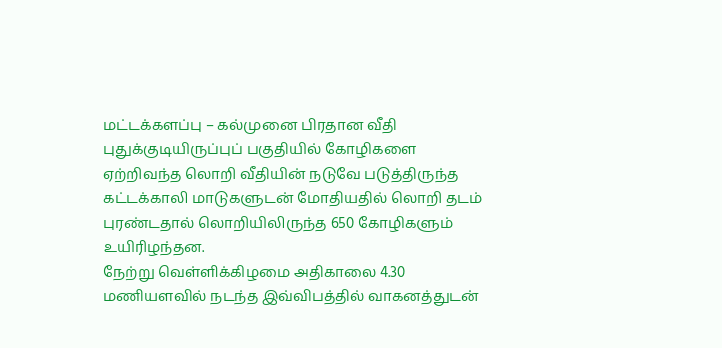மட்டக்களப்பு – கல்முனை பிரதான வீதி புதுக்குடியிருப்புப் பகுதியில் கோழிகளை ஏற்றிவந்த லொறி வீதியின் நடுவே படுத்திருந்த கட்டக்காலி மாடுகளுடன் மோதியதில் லொறி தடம் புரண்டதால் லொறியிலிருந்த 650 கோழிகளும் உயிரிழந்தன.
நேற்று வெள்ளிக்கிழமை அதிகாலை 4.30 மணியளவில் நடந்த இவ்விபத்தில் வாகனத்துடன்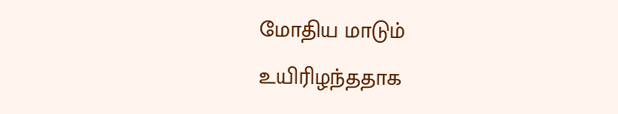மோதிய மாடும் உயிரிழந்ததாக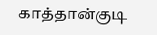காத்தான்குடி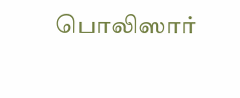பொலிஸார்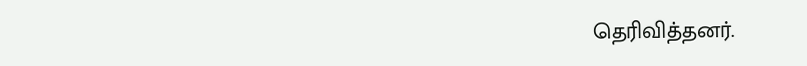தெரிவித்தனர்.